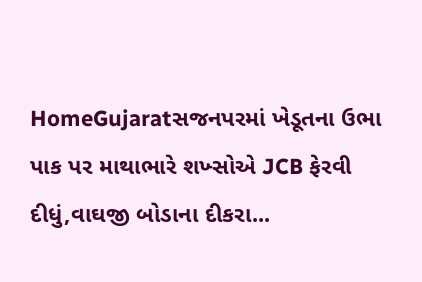HomeGujaratસજનપરમાં ખેડૂતના ઉભા પાક પર માથાભારે શખ્સોએ JCB ફેરવી દીધું,વાઘજી બોડાના દીકરા...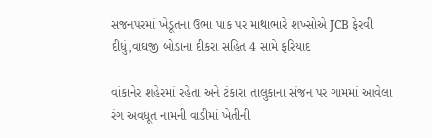સજનપરમાં ખેડૂતના ઉભા પાક પર માથાભારે શખ્સોએ JCB ફેરવી દીધું,વાઘજી બોડાના દીકરા સહિત 4 સામે ફરિયાદ

વાંકાનેર શહેરમાં રહેતા અને ટંકારા તાલુકાના સંજન પર ગામમાં આવેલા રંગ અવધૂત નામની વાડીમાં ખેતીની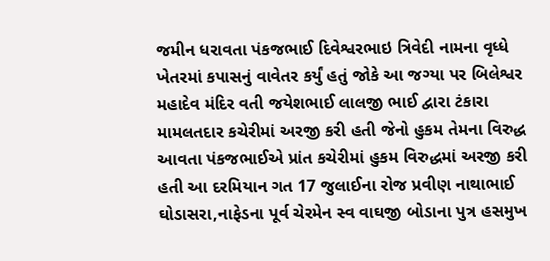જમીન ધરાવતા પંકજભાઈ દિવેશ્વરભાઇ ત્રિવેદી નામના વૃધ્ધે ખેતરમાં કપાસનું વાવેતર કર્યું હતું જોકે આ જગ્યા પર બિલેશ્વર મહાદેવ મંદિર વતી જયેશભાઈ લાલજી ભાઈ દ્વારા ટંકારા મામલતદાર કચેરીમાં અરજી કરી હતી જેનો હુકમ તેમના વિરુદ્ધ આવતા પંકજભાઈએ પ્રાંત કચેરીમાં હુકમ વિરુદ્ધમાં અરજી કરી હતી આ દરમિયાન ગત 17 જુલાઈના રોજ પ્રવીણ નાથાભાઈ ઘોડાસરા,નાફેડના પૂર્વ ચેરમેન સ્વ વાઘજી બોડાના પુત્ર હસમુખ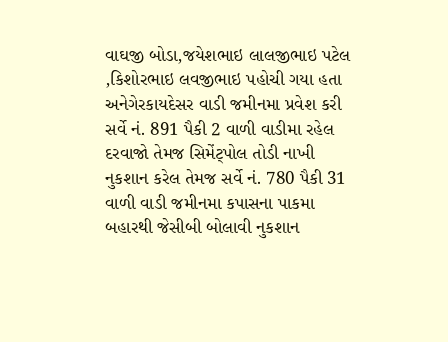વાઘજી બોડા,જયેશભાઇ લાલજીભાઇ પટેલ ,કિશોરભાઇ લવજીભાઇ પહોચી ગયા હતા અનેગેરકાયદેસર વાડી જમીનમા પ્રવેશ કરી સર્વે નં. 891 પૈકી 2 વાળી વાડીમા રહેલ દરવાજો તેમજ સિમેંટ્પોલ તોડી નાખી નુકશાન કરેલ તેમજ સર્વે નં. 780 પૈકી 31 વાળી વાડી જમીનમા કપાસના પાકમા બહારથી જેસીબી બોલાવી નુકશાન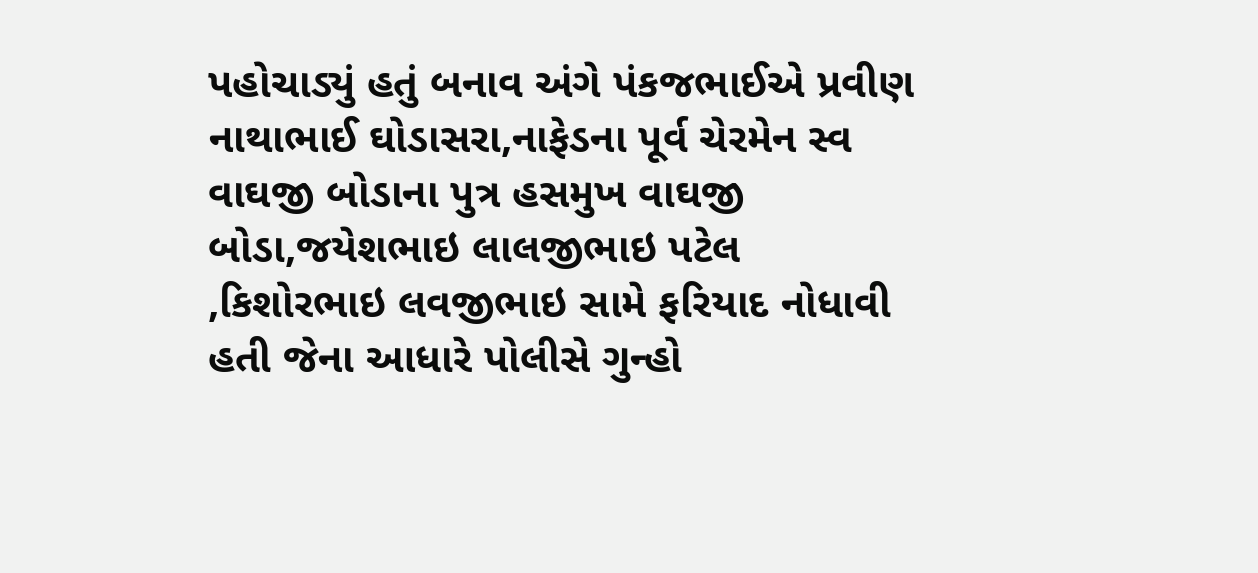પહોચાડ્યું હતું બનાવ અંગે પંકજભાઈએ પ્રવીણ નાથાભાઈ ઘોડાસરા,નાફેડના પૂર્વ ચેરમેન સ્વ વાઘજી બોડાના પુત્ર હસમુખ વાઘજી બોડા,જયેશભાઇ લાલજીભાઇ પટેલ ,કિશોરભાઇ લવજીભાઇ સામે ફરિયાદ નોધાવી હતી જેના આધારે પોલીસે ગુન્હો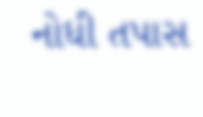નોધી તપાસ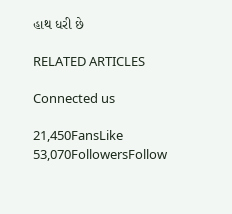હાથ ધરી છે

RELATED ARTICLES

Connected us

21,450FansLike
53,070FollowersFollow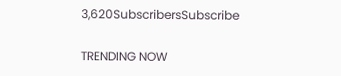3,620SubscribersSubscribe

TRENDING NOW